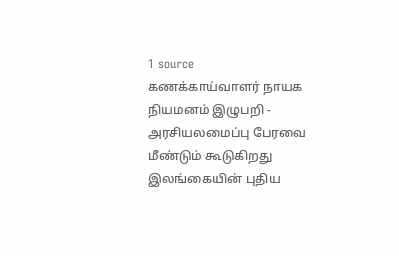1 source
கணக்காய்வாளர் நாயக நியமனம் இழுபறி - அரசியலமைப்பு பேரவை மீண்டும் கூடுகிறது
இலங்கையின் புதிய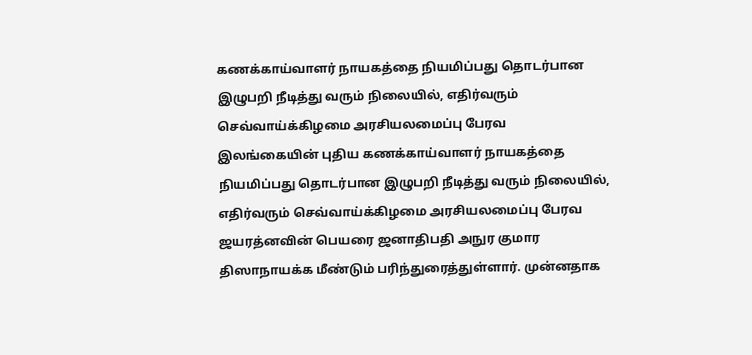கணக்காய்வாளர் நாயகத்தை நியமிப்பது தொடர்பான இழுபறி நீடித்து வரும் நிலையில், எதிர்வரும் செவ்வாய்க்கிழமை அரசியலமைப்பு பேரவ
இலங்கையின் புதிய கணக்காய்வாளர் நாயகத்தை நியமிப்பது தொடர்பான இழுபறி நீடித்து வரும் நிலையில், எதிர்வரும் செவ்வாய்க்கிழமை அரசியலமைப்பு பேரவ
ஜயரத்னவின் பெயரை ஜனாதிபதி அநுர குமார திஸாநாயக்க மீண்டும் பரிந்துரைத்துள்ளார். முன்னதாக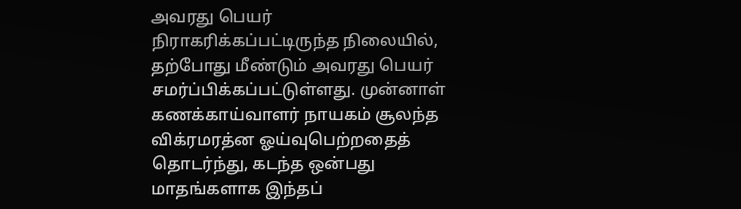அவரது பெயர் நிராகரிக்கப்பட்டிருந்த நிலையில், தற்போது மீண்டும் அவரது பெயர் சமர்ப்பிக்கப்பட்டுள்ளது. முன்னாள் கணக்காய்வாளர் நாயகம் சூலந்த விக்ரமரத்ன ஓய்வுபெற்றதைத் தொடர்ந்து, கடந்த ஒன்பது மாதங்களாக இந்தப்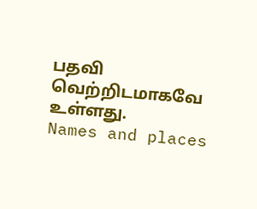பதவி வெற்றிடமாகவே உள்ளது.
Names and places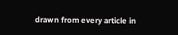drawn from every article in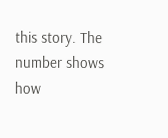this story. The number shows how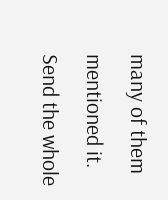many of them mentioned it.
Send the whole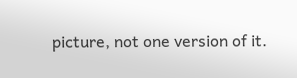picture, not one version of it.